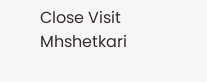Close Visit Mhshetkari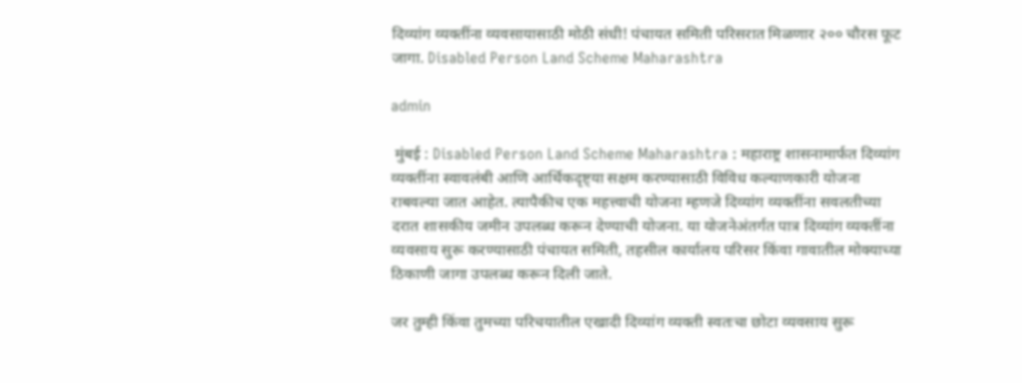दिव्यांग व्यक्तींना व्यवसायासाठी मोठी संधी! पंचायत समिती परिसरात मिळणार २०० चौरस फूट जागा. Disabled Person Land Scheme Maharashtra

admin

 मुंबई : Disabled Person Land Scheme Maharashtra : महाराष्ट्र शासनामार्फत दिव्यांग व्यक्तींना स्वावलंबी आणि आर्थिकदृष्ट्या सक्षम करण्यासाठी विविध कल्याणकारी योजना राबवल्या जात आहेत. त्यापैकीच एक महत्त्वाची योजना म्हणजे दिव्यांग व्यक्तींना सवलतीच्या दरात शासकीय जमीन उपलब्ध करून देण्याची योजना. या योजनेअंतर्गत पात्र दिव्यांग व्यक्तींना व्यवसाय सुरू करण्यासाठी पंचायत समिती, तहसील कार्यालय परिसर किंवा गावातील मोक्याच्या ठिकाणी जागा उपलब्ध करून दिली जाते.

जर तुम्ही किंवा तुमच्या परिचयातील एखादी दिव्यांग व्यक्ती स्वतःचा छोटा व्यवसाय सुरू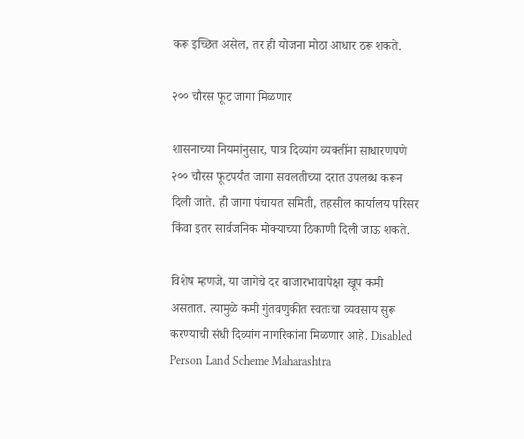करू इच्छित असेल, तर ही योजना मोठा आधार ठरू शकते.

२०० चौरस फूट जागा मिळणार

शासनाच्या नियमांनुसार, पात्र दिव्यांग व्यक्तींना साधारणपणे २०० चौरस फूटपर्यंत जागा सवलतीच्या दरात उपलब्ध करून दिली जाते. ही जागा पंचायत समिती, तहसील कार्यालय परिसर किंवा इतर सार्वजनिक मोक्याच्या ठिकाणी दिली जाऊ शकते.

विशेष म्हणजे, या जागेचे दर बाजारभावापेक्षा खूप कमी असतात. त्यामुळे कमी गुंतवणुकीत स्वतःचा व्यवसाय सुरू करण्याची संधी दिव्यांग नागरिकांना मिळणार आहे. Disabled Person Land Scheme Maharashtra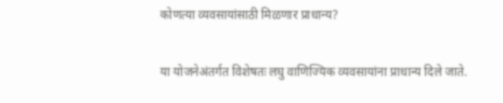कोणत्या व्यवसायांसाठी मिळणार प्राधान्य?

या योजनेअंतर्गत विशेषतः लघु वाणिज्यिक व्यवसायांना प्राधान्य दिले जाते.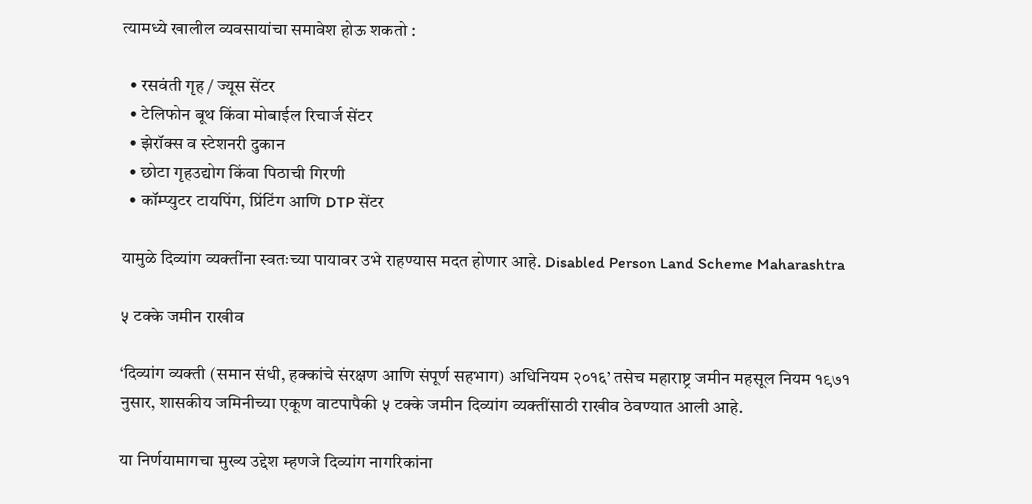त्यामध्ये खालील व्यवसायांचा समावेश होऊ शकतो :

  • रसवंती गृह / ज्यूस सेंटर
  • टेलिफोन बूथ किंवा मोबाईल रिचार्ज सेंटर
  • झेरॉक्स व स्टेशनरी दुकान
  • छोटा गृहउद्योग किंवा पिठाची गिरणी
  • कॉम्प्युटर टायपिंग, प्रिंटिंग आणि DTP सेंटर

यामुळे दिव्यांग व्यक्तींना स्वतःच्या पायावर उभे राहण्यास मदत होणार आहे. Disabled Person Land Scheme Maharashtra

५ टक्के जमीन राखीव

‘दिव्यांग व्यक्ती (समान संधी, हक्कांचे संरक्षण आणि संपूर्ण सहभाग) अधिनियम २०१६’ तसेच महाराष्ट्र जमीन महसूल नियम १९७१ नुसार, शासकीय जमिनीच्या एकूण वाटपापैकी ५ टक्के जमीन दिव्यांग व्यक्तींसाठी राखीव ठेवण्यात आली आहे.

या निर्णयामागचा मुख्य उद्देश म्हणजे दिव्यांग नागरिकांना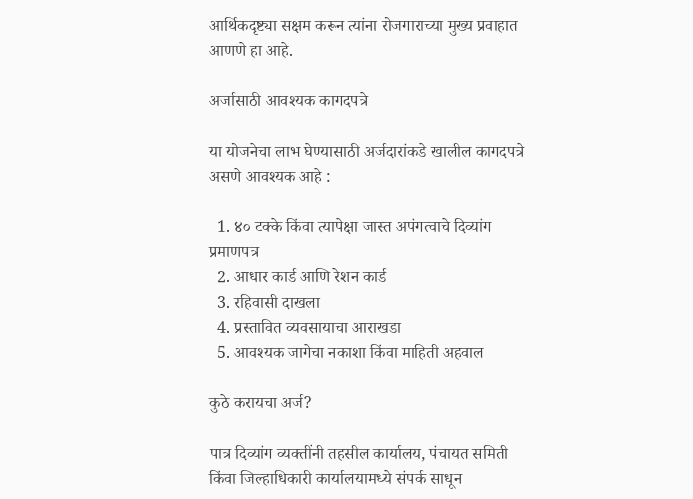आर्थिकदृष्ट्या सक्षम करून त्यांना रोजगाराच्या मुख्य प्रवाहात आणणे हा आहे.

अर्जासाठी आवश्यक कागदपत्रे

या योजनेचा लाभ घेण्यासाठी अर्जदारांकडे खालील कागदपत्रे असणे आवश्यक आहे :

  1. ४० टक्के किंवा त्यापेक्षा जास्त अपंगत्वाचे दिव्यांग प्रमाणपत्र
  2. आधार कार्ड आणि रेशन कार्ड
  3. रहिवासी दाखला
  4. प्रस्तावित व्यवसायाचा आराखडा
  5. आवश्यक जागेचा नकाशा किंवा माहिती अहवाल

कुठे करायचा अर्ज?

पात्र दिव्यांग व्यक्तींनी तहसील कार्यालय, पंचायत समिती किंवा जिल्हाधिकारी कार्यालयामध्ये संपर्क साधून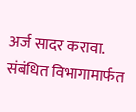अर्ज सादर करावा. संबंधित विभागामार्फत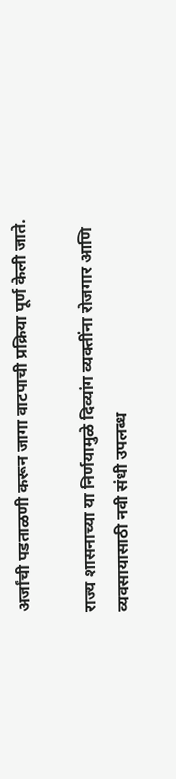अर्जांची पडताळणी करून जागा वाटपाची प्रक्रिया पूर्ण केली जाते.

राज्य शासनाच्या या निर्णयामुळे दिव्यांग व्यक्तींना रोजगार आणि व्यवसायासाठी नवी संधी उपलब्ध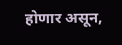होणार असून,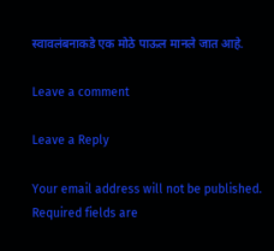स्वावलंबनाकडे एक मोठे पाऊल मानले जात आहे.

Leave a comment

Leave a Reply

Your email address will not be published. Required fields are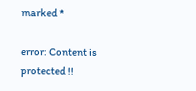marked *

error: Content is protected !!